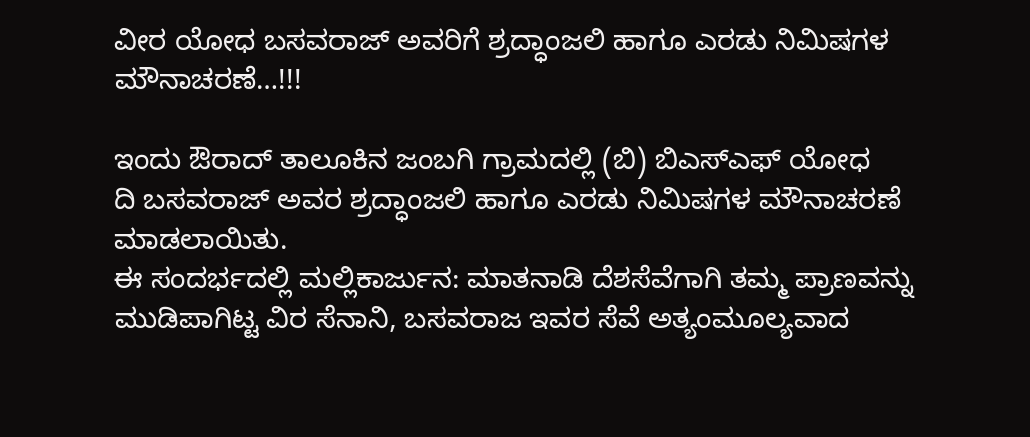ವೀರ ಯೋಧ ಬಸವರಾಜ್ ಅವರಿಗೆ ಶ್ರದ್ಧಾಂಜಲಿ ಹಾಗೂ ಎರಡು ನಿಮಿಷಗಳ ಮೌನಾಚರಣೆ…!!!

ಇಂದು ಔರಾದ್ ತಾಲೂಕಿನ ಜಂಬಗಿ ಗ್ರಾಮದಲ್ಲಿ (ಬಿ) ಬಿಎಸ್ಎಫ್ ಯೋಧ
ದಿ ಬಸವರಾಜ್ ಅವರ ಶ್ರದ್ಧಾಂಜಲಿ ಹಾಗೂ ಎರಡು ನಿಮಿಷಗಳ ಮೌನಾಚರಣೆ ಮಾಡಲಾಯಿತು.
ಈ ಸಂದರ್ಭದಲ್ಲಿ ಮಲ್ಲಿಕಾರ್ಜುನ: ಮಾತನಾಡಿ ದೆಶಸೆವೆಗಾಗಿ ತಮ್ಮ ಪ್ರಾಣವನ್ನು ಮುಡಿಪಾಗಿಟ್ಟ ವಿರ ಸೆನಾನಿ, ಬಸವರಾಜ ಇವರ ಸೆವೆ ಅತ್ಯಂಮೂಲ್ಯವಾದ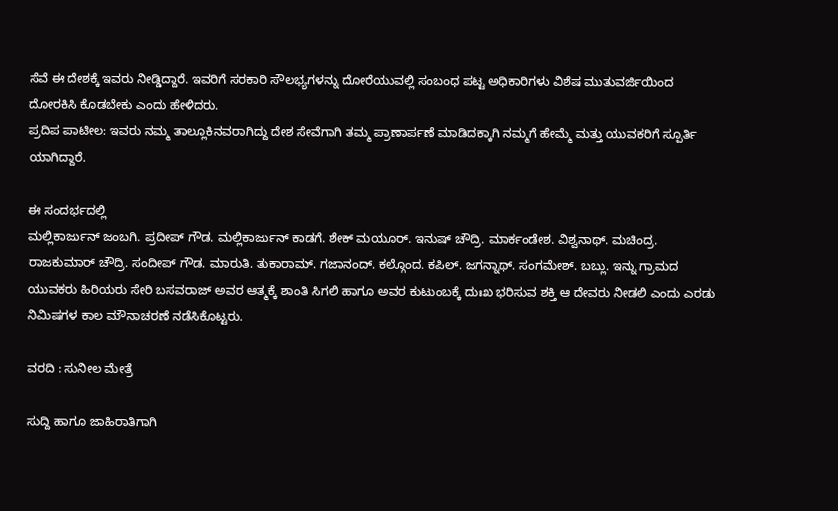ಸೆವೆ ಈ ದೇಶಕ್ಕೆ ಇವರು ನೀಡ್ಡಿದ್ದಾರೆ. ಇವರಿಗೆ ಸರಕಾರಿ ಸೌಲಭ್ಯಗಳನ್ನು ದೋರೆಯುವಲ್ಲಿ ಸಂಬಂಧ ಪಟ್ಟ ಅಧಿಕಾರಿಗಳು ವಿಶೆಷ ಮುತುವರ್ಜಿಯಿಂದ ದೋರಕಿಸಿ ಕೊಡಬೇಕು ಎಂದು ಹೇಳಿದರು.
ಪ್ರದಿಪ ಪಾಟೀಲ: ಇವರು ನಮ್ಮ ತಾಲ್ಲೂಕಿನವರಾಗಿದ್ದು ದೇಶ ಸೇವೆಗಾಗಿ ತಮ್ಮ ಪ್ರಾಣಾರ್ಪಣೆ ಮಾಡಿದಕ್ಕಾಗಿ ನಮ್ಮಗೆ ಹೇಮ್ಮೆ ಮತ್ತು ಯುವಕರಿಗೆ ಸ್ಪೂರ್ತಿ ಯಾಗಿದ್ದಾರೆ.

ಈ ಸಂದರ್ಭದಲ್ಲಿ
ಮಲ್ಲಿಕಾರ್ಜುನ್ ಜಂಬಗಿ. ಪ್ರದೀಪ್ ಗೌಡ. ಮಲ್ಲಿಕಾರ್ಜುನ್ ಕಾಡಗೆ. ಶೇಕ್ ಮಯೂರ್. ಇನುಷ್ ಚೌದ್ರಿ. ಮಾರ್ಕಂಡೇಶ. ವಿಶ್ವನಾಥ್. ಮಚಿಂದ್ರ. ರಾಜಕುಮಾರ್ ಚೌದ್ರಿ. ಸಂದೀಪ್ ಗೌಡ. ಮಾರುತಿ. ತುಕಾರಾಮ್. ಗಜಾನಂದ್. ಕಲ್ಗೊಂದ. ಕಪಿಲ್. ಜಗನ್ನಾಥ್. ಸಂಗಮೇಶ್. ಬಬ್ಲು. ಇನ್ನು ಗ್ರಾಮದ ಯುವಕರು ಹಿರಿಯರು ಸೇರಿ ಬಸವರಾಜ್ ಅವರ ಆತ್ಮಕ್ಕೆ ಶಾಂತಿ ಸಿಗಲಿ ಹಾಗೂ ಅವರ ಕುಟುಂಬಕ್ಕೆ ದುಃಖ ಭರಿಸುವ ಶಕ್ತಿ ಆ ದೇವರು ನೀಡಲಿ ಎಂದು ಎರಡು ನಿಮಿಷಗಳ ಕಾಲ ಮೌನಾಚರಣೆ ನಡೆಸಿಕೊಟ್ಟರು.

ವರದಿ : ಸುನೀಲ ಮೇತ್ರೆ

ಸುದ್ದಿ ಹಾಗೂ ಜಾಹಿರಾತಿಗಾಗಿ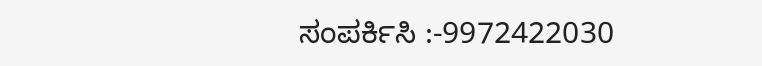ಸಂಪರ್ಕಿಸಿ :-9972422030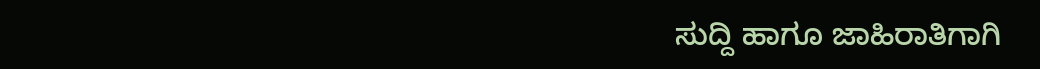ಸುದ್ದಿ ಹಾಗೂ ಜಾಹಿರಾತಿಗಾಗಿ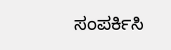ಸಂಪರ್ಕಿಸಿ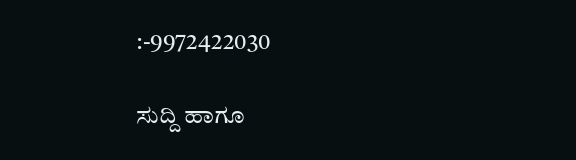:-9972422030

ಸುದ್ದಿ ಹಾಗೂ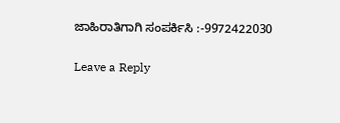ಜಾಹಿರಾತಿಗಾಗಿ ಸಂಪರ್ಕಿಸಿ :-9972422030

Leave a Reply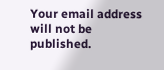Your email address will not be published.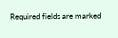Required fields are marked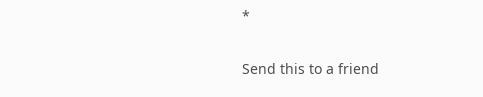*

Send this to a friend